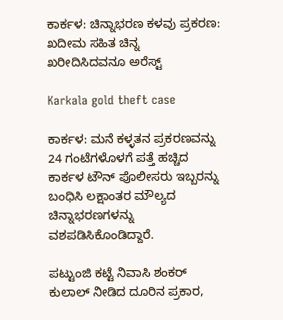ಕಾರ್ಕಳ: ಚಿನ್ನಾಭರಣ ಕಳವು ಪ್ರಕರಣ: ಖದೀಮ ಸಹಿತ ಚಿನ್ನ ಖರೀದಿಸಿದವನೂ ಅರೆಸ್ಟ್

Karkala gold theft case

ಕಾರ್ಕಳ: ಮನೆ ಕಳ್ಳತನ ಪ್ರಕರಣವನ್ನು 24 ಗಂಟೆಗಳೊಳಗೆ ಪತ್ತೆ ಹಚ್ಚಿದ ಕಾರ್ಕಳ ಟೌನ್ ಪೊಲೀಸರು ಇಬ್ಬರನ್ನು ಬಂಧಿಸಿ ಲಕ್ಷಾಂತರ ಮೌಲ್ಯದ ಚಿನ್ನಾಭರಣಗಳನ್ನು ವಶಪಡಿಸಿಕೊಂಡಿದ್ದಾರೆ.

ಪಟ್ಟುಂಜಿ ಕಟ್ಟೆ ನಿವಾಸಿ ಶಂಕರ್ ಕುಲಾಲ್ ನೀಡಿದ ದೂರಿನ ಪ್ರಕಾರ,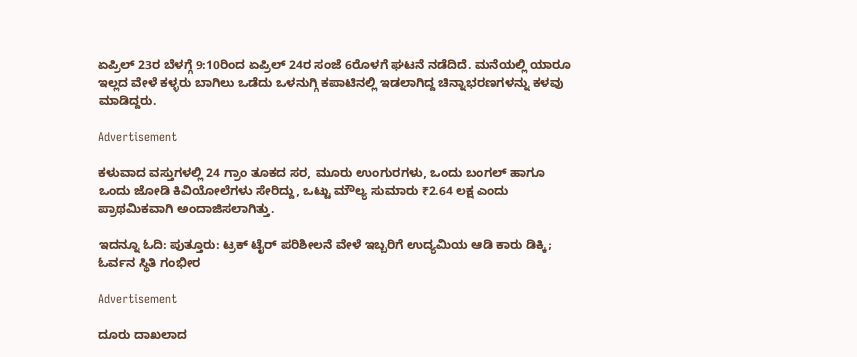ಏಪ್ರಿಲ್ 23ರ ಬೆಳಗ್ಗೆ 9:10ರಿಂದ ಏಪ್ರಿಲ್ 24ರ ಸಂಜೆ 6ರೊಳಗೆ ಘಟನೆ ನಡೆದಿದೆ. ಮನೆಯಲ್ಲಿ ಯಾರೂ ಇಲ್ಲದ ವೇಳೆ ಕಳ್ಳರು ಬಾಗಿಲು ಒಡೆದು ಒಳನುಗ್ಗಿ ಕಪಾಟಿನಲ್ಲಿ ಇಡಲಾಗಿದ್ದ ಚಿನ್ನಾಭರಣಗಳನ್ನು ಕಳವು ಮಾಡಿದ್ದರು.

Advertisement

ಕಳುವಾದ ವಸ್ತುಗಳಲ್ಲಿ 24 ಗ್ರಾಂ ತೂಕದ ಸರ, ಮೂರು ಉಂಗುರಗಳು, ಒಂದು ಬಂಗಲ್ ಹಾಗೂ ಒಂದು ಜೋಡಿ ಕಿವಿಯೋಲೆಗಳು ಸೇರಿದ್ದು, ಒಟ್ಟು ಮೌಲ್ಯ ಸುಮಾರು ₹2.64 ಲಕ್ಷ ಎಂದು ಪ್ರಾಥಮಿಕವಾಗಿ ಅಂದಾಜಿಸಲಾಗಿತ್ತು.

ಇದನ್ನೂ ಓದಿ: ಪುತ್ತೂರು: ಟ್ರಕ್ ಟೈರ್ ಪರಿಶೀಲನೆ ವೇಳೆ ಇಬ್ಬರಿಗೆ ಉದ್ಯಮಿಯ ಆಡಿ ಕಾರು ಡಿಕ್ಕಿ; ಓರ್ವನ ಸ್ಥಿತಿ ಗಂಭೀರ

Advertisement

ದೂರು ದಾಖಲಾದ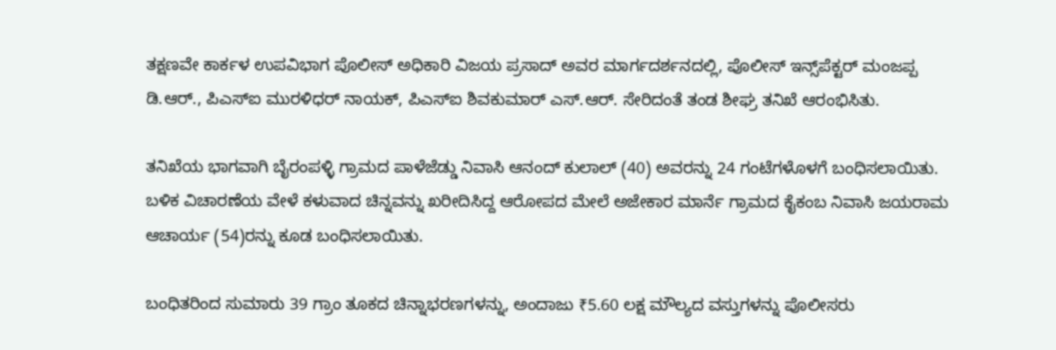ತಕ್ಷಣವೇ ಕಾರ್ಕಳ ಉಪವಿಭಾಗ ಪೊಲೀಸ್ ಅಧಿಕಾರಿ ವಿಜಯ ಪ್ರಸಾದ್ ಅವರ ಮಾರ್ಗದರ್ಶನದಲ್ಲಿ, ಪೊಲೀಸ್ ಇನ್ಸ್‌ಪೆಕ್ಟರ್ ಮಂಜಪ್ಪ ಡಿ.ಆರ್., ಪಿಎಸ್‌ಐ ಮುರಳಿಧರ್ ನಾಯಕ್, ಪಿಎಸ್‌ಐ ಶಿವಕುಮಾರ್ ಎಸ್.ಆರ್. ಸೇರಿದಂತೆ ತಂಡ ಶೀಘ್ರ ತನಿಖೆ ಆರಂಭಿಸಿತು.

ತನಿಖೆಯ ಭಾಗವಾಗಿ ಬೈರಂಪಳ್ಳಿ ಗ್ರಾಮದ ಪಾಳೆಜೆಡ್ಡು ನಿವಾಸಿ ಆನಂದ್ ಕುಲಾಲ್ (40) ಅವರನ್ನು 24 ಗಂಟೆಗಳೊಳಗೆ ಬಂಧಿಸಲಾಯಿತು. ಬಳಿಕ ವಿಚಾರಣೆಯ ವೇಳೆ ಕಳುವಾದ ಚಿನ್ನವನ್ನು ಖರೀದಿಸಿದ್ದ ಆರೋಪದ ಮೇಲೆ ಅಜೇಕಾರ ಮಾರ್ನೆ ಗ್ರಾಮದ ಕೈಕಂಬ ನಿವಾಸಿ ಜಯರಾಮ ಆಚಾರ್ಯ (54)ರನ್ನು ಕೂಡ ಬಂಧಿಸಲಾಯಿತು.

ಬಂಧಿತರಿಂದ ಸುಮಾರು 39 ಗ್ರಾಂ ತೂಕದ ಚಿನ್ನಾಭರಣಗಳನ್ನು, ಅಂದಾಜು ₹5.60 ಲಕ್ಷ ಮೌಲ್ಯದ ವಸ್ತುಗಳನ್ನು ಪೊಲೀಸರು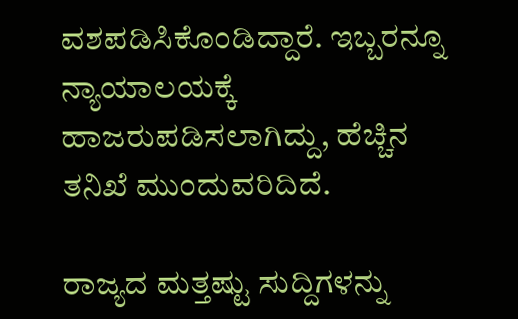ವಶಪಡಿಸಿಕೊಂಡಿದ್ದಾರೆ. ಇಬ್ಬರನ್ನೂ ನ್ಯಾಯಾಲಯಕ್ಕೆ ಹಾಜರುಪಡಿಸಲಾಗಿದ್ದು, ಹೆಚ್ಚಿನ ತನಿಖೆ ಮುಂದುವರಿದಿದೆ.

ರಾಜ್ಯದ ಮತ್ತಷ್ಟು ಸುದ್ದಿಗಳನ್ನು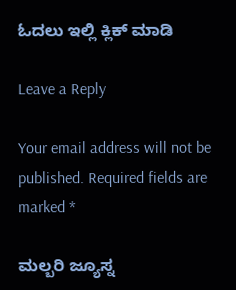ಓದಲು ಇಲ್ಲಿ ಕ್ಲಿಕ್‌ ಮಾಡಿ

Leave a Reply

Your email address will not be published. Required fields are marked *

ಮಲ್ಬರಿ ಜ್ಯೂಸ್ನ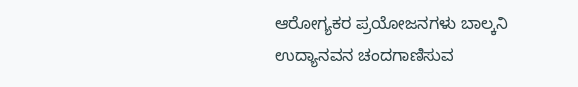ಆರೋಗ್ಯಕರ ಪ್ರಯೋಜನಗಳು ಬಾಲ್ಕನಿ ಉದ್ಯಾನವನ ಚಂದಗಾಣಿಸುವ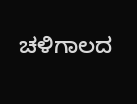ಚಳಿಗಾಲದ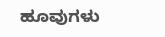ಹೂವುಗಳು